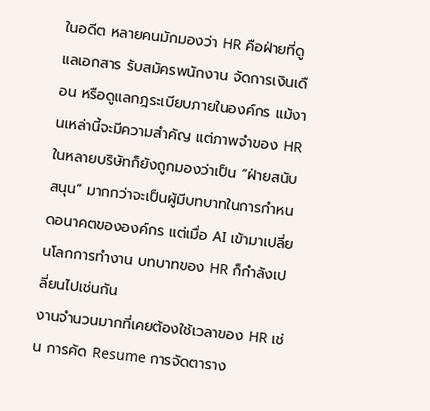ในอดีต หลายคนมักมองว่า HR คือฝ่ายที่ดูแลเอกสาร รับสมัครพนักงาน จัดการเงินเดือน หรือดูแลกฎระเบียบภายในองค์กร แม้งานเหล่านี้จะมีความสำคัญ แต่ภาพจำของ HR ในหลายบริษัทก็ยังถูกมองว่าเป็น “ฝ่ายสนับสนุน” มากกว่าจะเป็นผู้มีบทบาทในการกำหนดอนาคตขององค์กร แต่เมื่อ AI เข้ามาเปลี่ยนโลกการทำงาน บทบาทของ HR ก็กำลังเปลี่ยนไปเช่นกัน
งานจำนวนมากที่เคยต้องใช้เวลาของ HR เช่น การคัด Resume การจัดตาราง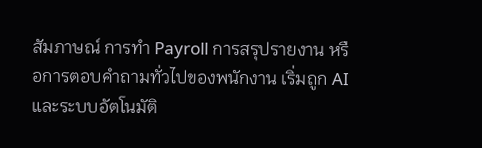สัมภาษณ์ การทำ Payroll การสรุปรายงาน หรือการตอบคำถามทั่วไปของพนักงาน เริ่มถูก AI และระบบอัตโนมัติ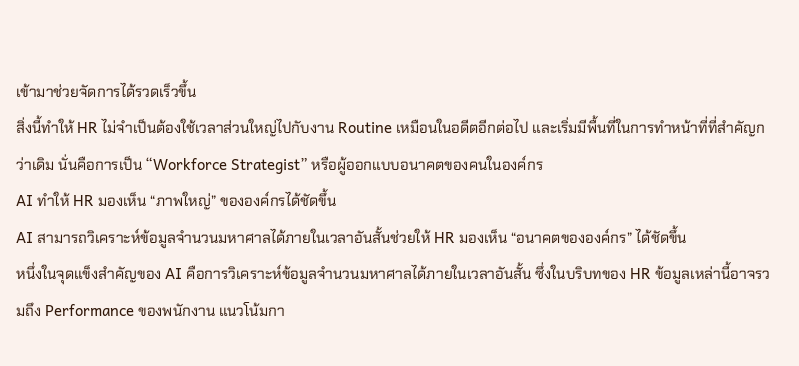เข้ามาช่วยจัดการได้รวดเร็วขึ้น
สิ่งนี้ทำให้ HR ไม่จำเป็นต้องใช้เวลาส่วนใหญ่ไปกับงาน Routine เหมือนในอดีตอีกต่อไป และเริ่มมีพื้นที่ในการทำหน้าที่ที่สำคัญกว่าเดิม นั่นคือการเป็น “Workforce Strategist” หรือผู้ออกแบบอนาคตของคนในองค์กร
AI ทำให้ HR มองเห็น “ภาพใหญ่” ขององค์กรได้ชัดขึ้น
AI สามารถวิเคราะห์ข้อมูลจำนวนมหาศาลได้ภายในเวลาอันสั้นช่วยให้ HR มองเห็น “อนาคตขององค์กร” ได้ชัดขึ้น
หนึ่งในจุดแข็งสำคัญของ AI คือการวิเคราะห์ข้อมูลจำนวนมหาศาลได้ภายในเวลาอันสั้น ซึ่งในบริบทของ HR ข้อมูลเหล่านี้อาจรวมถึง Performance ของพนักงาน แนวโน้มกา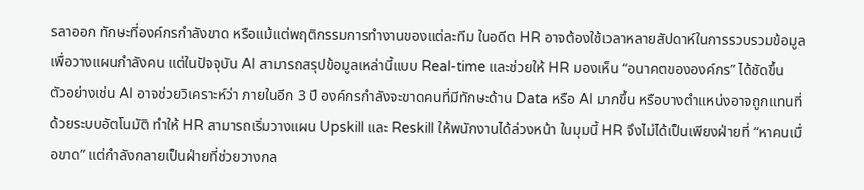รลาออก ทักษะที่องค์กรกำลังขาด หรือแม้แต่พฤติกรรมการทำงานของแต่ละทีม ในอดีต HR อาจต้องใช้เวลาหลายสัปดาห์ในการรวบรวมข้อมูลเพื่อวางแผนกำลังคน แต่ในปัจจุบัน AI สามารถสรุปข้อมูลเหล่านี้แบบ Real-time และช่วยให้ HR มองเห็น “อนาคตขององค์กร” ได้ชัดขึ้น
ตัวอย่างเช่น AI อาจช่วยวิเคราะห์ว่า ภายในอีก 3 ปี องค์กรกำลังจะขาดคนที่มีทักษะด้าน Data หรือ AI มากขึ้น หรือบางตำแหน่งอาจถูกแทนที่ด้วยระบบอัตโนมัติ ทำให้ HR สามารถเริ่มวางแผน Upskill และ Reskill ให้พนักงานได้ล่วงหน้า ในมุมนี้ HR จึงไม่ได้เป็นเพียงฝ่ายที่ “หาคนเมื่อขาด” แต่กำลังกลายเป็นฝ่ายที่ช่วยวางกล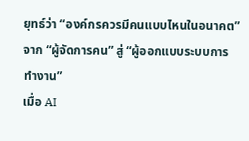ยุทธ์ว่า “องค์กรควรมีคนแบบไหนในอนาคต”
จาก “ผู้จัดการคน” สู่ “ผู้ออกแบบระบบการทำงาน”
เมื่อ AI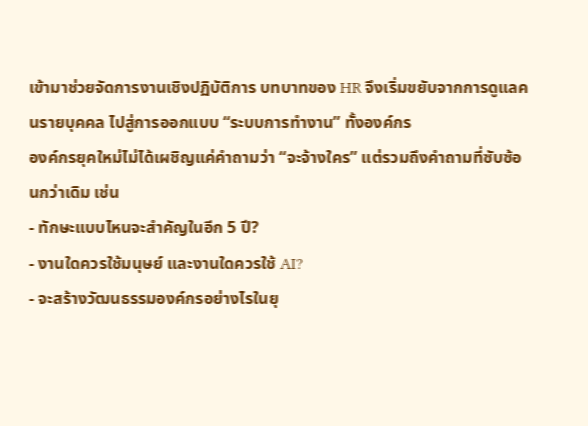เข้ามาช่วยจัดการงานเชิงปฏิบัติการ บทบาทของ HR จึงเริ่มขยับจากการดูแลคนรายบุคคล ไปสู่การออกแบบ “ระบบการทำงาน” ทั้งองค์กร
องค์กรยุคใหม่ไม่ได้เผชิญแค่คำถามว่า “จะจ้างใคร” แต่รวมถึงคำถามที่ซับซ้อนกว่าเดิม เช่น
- ทักษะแบบไหนจะสำคัญในอีก 5 ปี?
- งานใดควรใช้มนุษย์ และงานใดควรใช้ AI?
- จะสร้างวัฒนธรรมองค์กรอย่างไรในยุ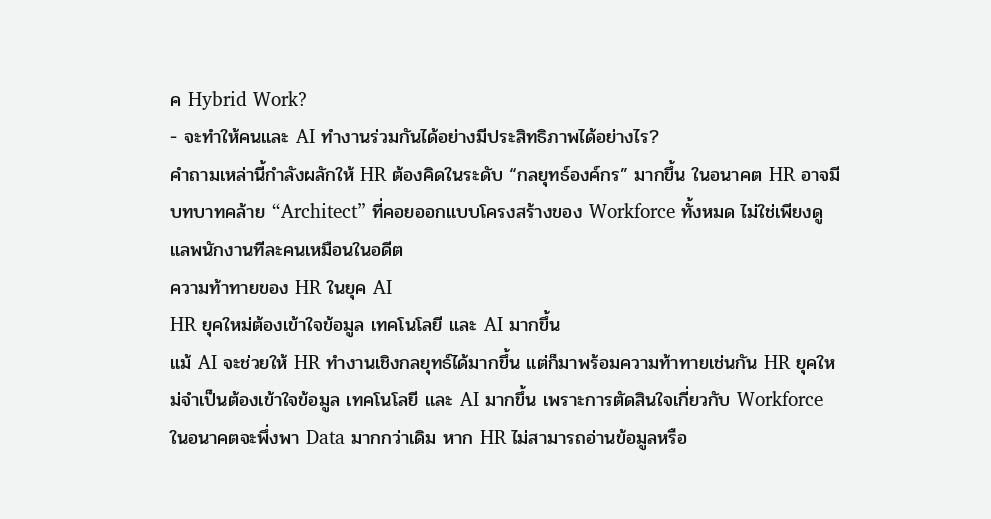ค Hybrid Work?
- จะทำให้คนและ AI ทำงานร่วมกันได้อย่างมีประสิทธิภาพได้อย่างไร?
คำถามเหล่านี้กำลังผลักให้ HR ต้องคิดในระดับ “กลยุทธ์องค์กร” มากขึ้น ในอนาคต HR อาจมีบทบาทคล้าย “Architect” ที่คอยออกแบบโครงสร้างของ Workforce ทั้งหมด ไม่ใช่เพียงดูแลพนักงานทีละคนเหมือนในอดีต
ความท้าทายของ HR ในยุค AI
HR ยุคใหม่ต้องเข้าใจข้อมูล เทคโนโลยี และ AI มากขึ้น
แม้ AI จะช่วยให้ HR ทำงานเชิงกลยุทธ์ได้มากขึ้น แต่ก็มาพร้อมความท้าทายเช่นกัน HR ยุคใหม่จำเป็นต้องเข้าใจข้อมูล เทคโนโลยี และ AI มากขึ้น เพราะการตัดสินใจเกี่ยวกับ Workforce ในอนาคตจะพึ่งพา Data มากกว่าเดิม หาก HR ไม่สามารถอ่านข้อมูลหรือ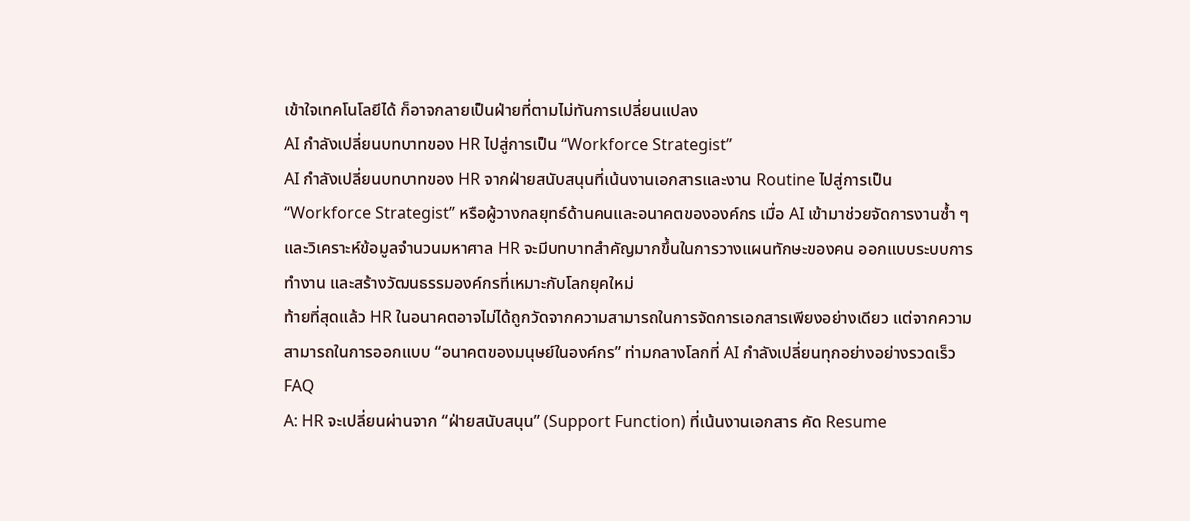เข้าใจเทคโนโลยีได้ ก็อาจกลายเป็นฝ่ายที่ตามไม่ทันการเปลี่ยนแปลง
AI กำลังเปลี่ยนบทบาทของ HR ไปสู่การเป็น “Workforce Strategist”
AI กำลังเปลี่ยนบทบาทของ HR จากฝ่ายสนับสนุนที่เน้นงานเอกสารและงาน Routine ไปสู่การเป็น “Workforce Strategist” หรือผู้วางกลยุทธ์ด้านคนและอนาคตขององค์กร เมื่อ AI เข้ามาช่วยจัดการงานซ้ำ ๆ และวิเคราะห์ข้อมูลจำนวนมหาศาล HR จะมีบทบาทสำคัญมากขึ้นในการวางแผนทักษะของคน ออกแบบระบบการทำงาน และสร้างวัฒนธรรมองค์กรที่เหมาะกับโลกยุคใหม่
ท้ายที่สุดแล้ว HR ในอนาคตอาจไม่ได้ถูกวัดจากความสามารถในการจัดการเอกสารเพียงอย่างเดียว แต่จากความสามารถในการออกแบบ “อนาคตของมนุษย์ในองค์กร” ท่ามกลางโลกที่ AI กำลังเปลี่ยนทุกอย่างอย่างรวดเร็ว
FAQ
A: HR จะเปลี่ยนผ่านจาก “ฝ่ายสนับสนุน” (Support Function) ที่เน้นงานเอกสาร คัด Resume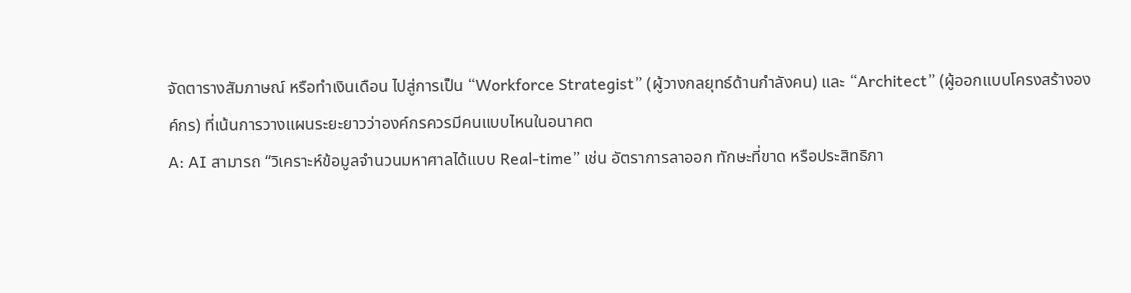จัดตารางสัมภาษณ์ หรือทำเงินเดือน ไปสู่การเป็น “Workforce Strategist” (ผู้วางกลยุทธ์ด้านกำลังคน) และ “Architect” (ผู้ออกแบบโครงสร้างองค์กร) ที่เน้นการวางแผนระยะยาวว่าองค์กรควรมีคนแบบไหนในอนาคต
A: AI สามารถ “วิเคราะห์ข้อมูลจำนวนมหาศาลได้แบบ Real-time” เช่น อัตราการลาออก ทักษะที่ขาด หรือประสิทธิภา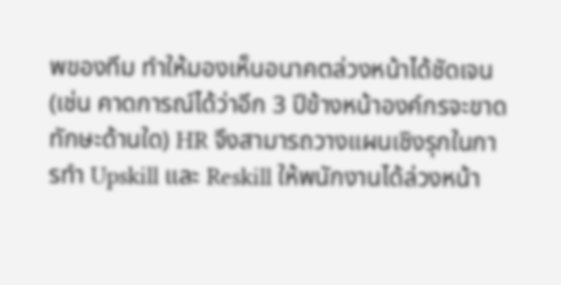พของทีม ทำให้มองเห็นอนาคตล่วงหน้าได้ชัดเจน (เช่น คาดการณ์ได้ว่าอีก 3 ปีข้างหน้าองค์กรจะขาดทักษะด้านใด) HR จึงสามารถวางแผนเชิงรุกในการทำ Upskill และ Reskill ให้พนักงานได้ล่วงหน้า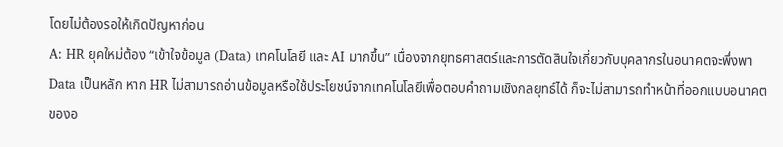โดยไม่ต้องรอให้เกิดปัญหาก่อน
A: HR ยุคใหม่ต้อง “เข้าใจข้อมูล (Data) เทคโนโลยี และ AI มากขึ้น” เนื่องจากยุทธศาสตร์และการตัดสินใจเกี่ยวกับบุคลากรในอนาคตจะพึ่งพา Data เป็นหลัก หาก HR ไม่สามารถอ่านข้อมูลหรือใช้ประโยชน์จากเทคโนโลยีเพื่อตอบคำถามเชิงกลยุทธ์ได้ ก็จะไม่สามารถทำหน้าที่ออกแบบอนาคตของอ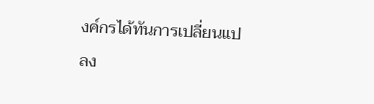งค์กรได้ทันการเปลี่ยนแปลง